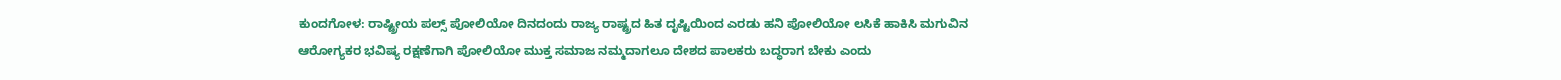ಕುಂದಗೋಳ: ರಾಷ್ಟ್ರೀಯ ಪಲ್ಸ್ ಪೋಲಿಯೋ ದಿನದಂದು ರಾಜ್ಯ ರಾಷ್ಟ್ರದ ಹಿತ ದೃಷ್ಟಿಯಿಂದ ಎರಡು ಹನಿ ಪೋಲಿಯೋ ಲಸಿಕೆ ಹಾಕಿಸಿ ಮಗುವಿನ ಆರೋಗ್ಯಕರ ಭವಿಷ್ಯ ರಕ್ಷಣೆಗಾಗಿ ಪೋಲಿಯೋ ಮುಕ್ತ ಸಮಾಜ ನಮ್ಮದಾಗಲೂ ದೇಶದ ಪಾಲಕರು ಬದ್ಧರಾಗ ಬೇಕು ಎಂದು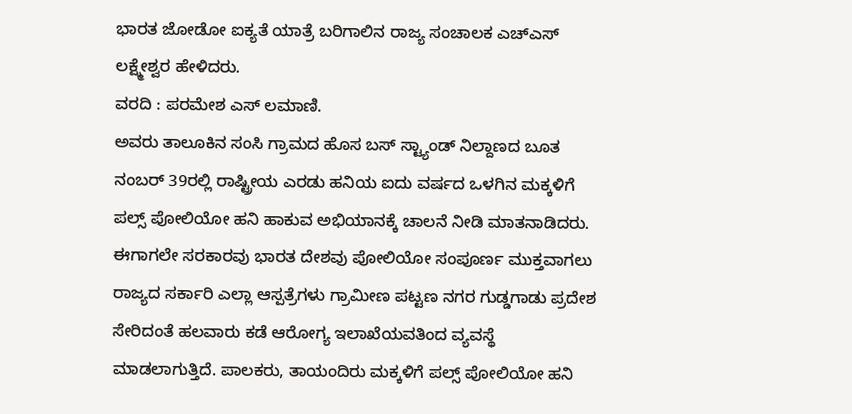ಭಾರತ ಜೋಡೋ ಐಕ್ಯತೆ ಯಾತ್ರೆ ಬರಿಗಾಲಿನ ರಾಜ್ಯ ಸಂಚಾಲಕ ಎಚ್ಎಸ್ ಲಕ್ಷ್ಮೇಶ್ವರ ಹೇಳಿದರು.
ವರದಿ : ಪರಮೇಶ ಎಸ್ ಲಮಾಣಿ.
ಅವರು ತಾಲೂಕಿನ ಸಂಸಿ ಗ್ರಾಮದ ಹೊಸ ಬಸ್ ಸ್ಟ್ಯಾಂಡ್ ನಿಲ್ದಾಣದ ಬೂತ ನಂಬರ್ 39ರಲ್ಲಿ ರಾಷ್ಟ್ರೀಯ ಎರಡು ಹನಿಯ ಐದು ವರ್ಷದ ಒಳಗಿನ ಮಕ್ಕಳಿಗೆ ಪಲ್ಸ್ ಪೋಲಿಯೋ ಹನಿ ಹಾಕುವ ಅಭಿಯಾನಕ್ಕೆ ಚಾಲನೆ ನೀಡಿ ಮಾತನಾಡಿದರು.
ಈಗಾಗಲೇ ಸರಕಾರವು ಭಾರತ ದೇಶವು ಪೋಲಿಯೋ ಸಂಪೂರ್ಣ ಮುಕ್ತವಾಗಲು ರಾಜ್ಯದ ಸರ್ಕಾರಿ ಎಲ್ಲಾ ಆಸ್ಪತ್ರೆಗಳು ಗ್ರಾಮೀಣ ಪಟ್ಟಣ ನಗರ ಗುಡ್ಡಗಾಡು ಪ್ರದೇಶ ಸೇರಿದಂತೆ ಹಲವಾರು ಕಡೆ ಆರೋಗ್ಯ ಇಲಾಖೆಯವತಿಂದ ವ್ಯವಸ್ಥೆ ಮಾಡಲಾಗುತ್ತಿದೆ. ಪಾಲಕರು, ತಾಯಂದಿರು ಮಕ್ಕಳಿಗೆ ಪಲ್ಸ್ ಪೋಲಿಯೋ ಹನಿ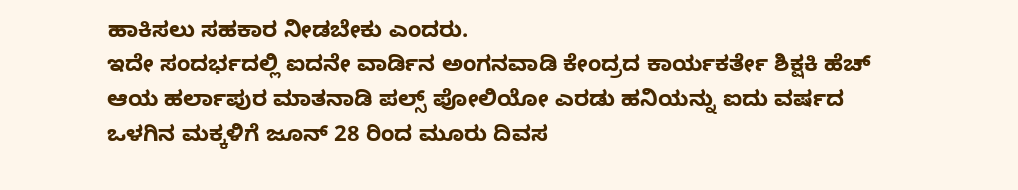ಹಾಕಿಸಲು ಸಹಕಾರ ನೀಡಬೇಕು ಎಂದರು.
ಇದೇ ಸಂದರ್ಭದಲ್ಲಿ ಐದನೇ ವಾರ್ಡಿನ ಅಂಗನವಾಡಿ ಕೇಂದ್ರದ ಕಾರ್ಯಕರ್ತೇ ಶಿಕ್ಷಕಿ ಹೆಚ್ ಆಯ ಹರ್ಲಾಪುರ ಮಾತನಾಡಿ ಪಲ್ಸ್ ಪೋಲಿಯೋ ಎರಡು ಹನಿಯನ್ನು ಐದು ವರ್ಷದ ಒಳಗಿನ ಮಕ್ಕಳಿಗೆ ಜೂನ್ 28 ರಿಂದ ಮೂರು ದಿವಸ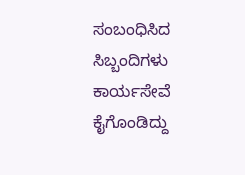ಸಂಬಂಧಿಸಿದ ಸಿಬ್ಬಂದಿಗಳು ಕಾರ್ಯಸೇವೆ ಕೈಗೊಂಡಿದ್ದು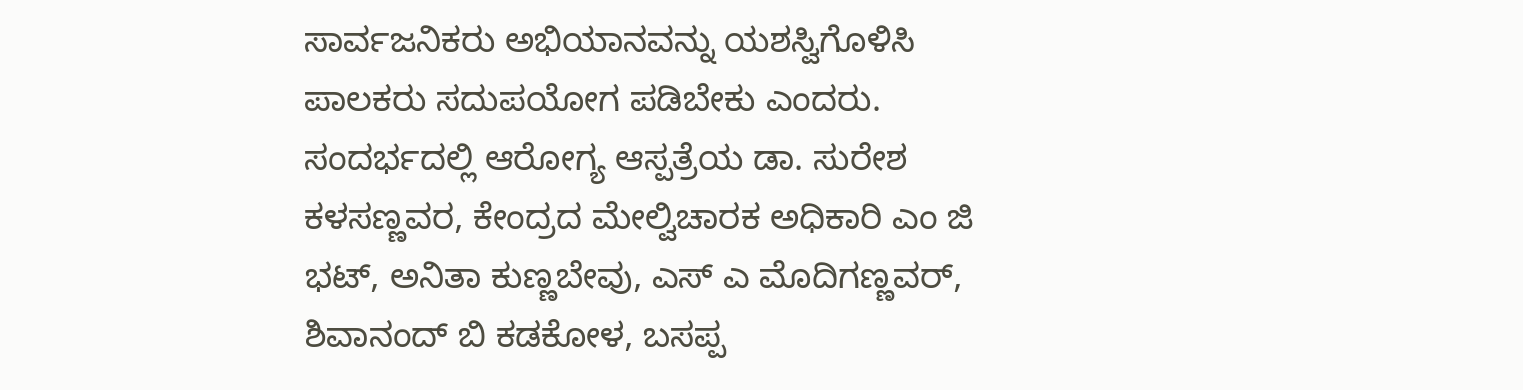ಸಾರ್ವಜನಿಕರು ಅಭಿಯಾನವನ್ನು ಯಶಸ್ವಿಗೊಳಿಸಿ ಪಾಲಕರು ಸದುಪಯೋಗ ಪಡಿಬೇಕು ಎಂದರು.
ಸಂದರ್ಭದಲ್ಲಿ ಆರೋಗ್ಯ ಆಸ್ಪತ್ರೆಯ ಡಾ. ಸುರೇಶ ಕಳಸಣ್ಣವರ, ಕೇಂದ್ರದ ಮೇಲ್ವಿಚಾರಕ ಅಧಿಕಾರಿ ಎಂ ಜಿ ಭಟ್, ಅನಿತಾ ಕುಣ್ಣಬೇವು, ಎಸ್ ಎ ಮೊದಿಗಣ್ಣವರ್, ಶಿವಾನಂದ್ ಬಿ ಕಡಕೋಳ, ಬಸಪ್ಪ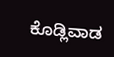ಕೊಡ್ಲಿವಾಡ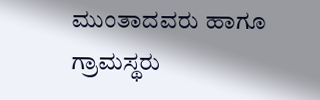ಮುಂತಾದವರು ಹಾಗೂ ಗ್ರಾಮಸ್ಥರು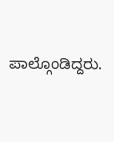ಪಾಲ್ಗೊಂಡಿದ್ದರು.